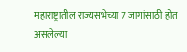महाराष्ट्रातील राज्यसभेच्या 7 जागांसाठी होत असलेल्या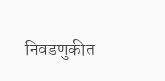निवडणुकीत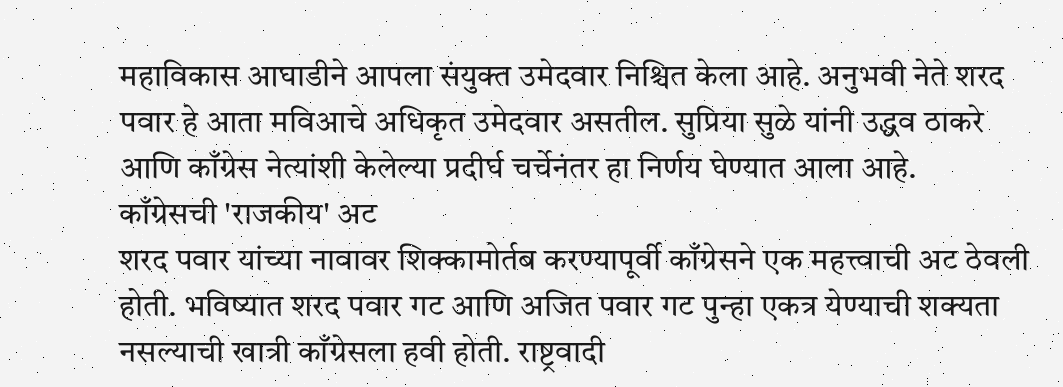महाविकास आघाडीने आपला संयुक्त उमेदवार निश्चित केला आहे. अनुभवी नेते शरद पवार हे आता मविआचे अधिकृत उमेदवार असतील. सुप्रिया सुळे यांनी उद्धव ठाकरे आणि काँग्रेस नेत्यांशी केलेल्या प्रदीर्घ चर्चेनंतर हा निर्णय घेण्यात आला आहे.
काँग्रेसची 'राजकीय' अट
शरद पवार यांच्या नावावर शिक्कामोर्तब करण्यापूर्वी काँग्रेसने एक महत्त्वाची अट ठेवली होती. भविष्यात शरद पवार गट आणि अजित पवार गट पुन्हा एकत्र येण्याची शक्यता नसल्याची खात्री काँग्रेसला हवी होती. राष्ट्रवादी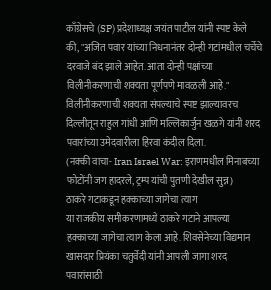काँग्रेसचे (SP) प्रदेशाध्यक्ष जयंत पाटील यांनी स्पष्ट केले की, "अजित पवार यांच्या निधनानंतर दोन्ही गटांमधील चर्चेचे दरवाजे बंद झाले आहेत. आता दोन्ही पक्षांच्या विलीनीकरणाची शक्यता पूर्णपणे मावळली आहे."
विलीनीकरणाची शक्यता संपल्याचे स्पष्ट झाल्यावरच दिल्लीतून राहुल गांधी आणि मल्लिकार्जुन खळगे यांनी शरद पवारांच्या उमेदवारीला हिरवा कंदील दिला.
(नक्की वाचा- Iran Israel War: इराणमधील मिनाबच्या फोटोंनी जग हादरले, ट्रम्प यांची पुतणी देखील सुन्न)
ठाकरे गटाकडून हक्काच्या जागेचा त्याग
या राजकीय समीकरणामध्ये ठाकरे गटाने आपल्या हक्काच्या जागेचा त्याग केला आहे. शिवसेनेच्या विद्यमान खासदार प्रियंका चतुर्वेदी यांनी आपली जागा शरद पवारांसाठी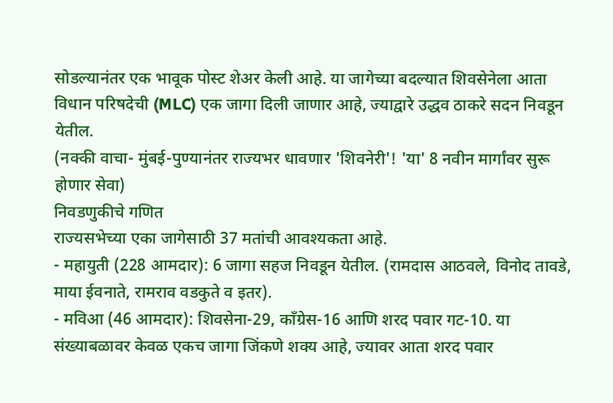सोडल्यानंतर एक भावूक पोस्ट शेअर केली आहे. या जागेच्या बदल्यात शिवसेनेला आता विधान परिषदेची (MLC) एक जागा दिली जाणार आहे, ज्याद्वारे उद्धव ठाकरे सदन निवडून येतील.
(नक्की वाचा- मुंबई-पुण्यानंतर राज्यभर धावणार 'शिवनेरी'! 'या' 8 नवीन मार्गांवर सुरू होणार सेवा)
निवडणुकीचे गणित
राज्यसभेच्या एका जागेसाठी 37 मतांची आवश्यकता आहे.
- महायुती (228 आमदार): 6 जागा सहज निवडून येतील. (रामदास आठवले, विनोद तावडे, माया ईवनाते, रामराव वडकुते व इतर).
- मविआ (46 आमदार): शिवसेना-29, काँग्रेस-16 आणि शरद पवार गट-10. या संख्याबळावर केवळ एकच जागा जिंकणे शक्य आहे, ज्यावर आता शरद पवार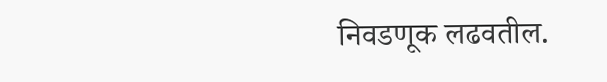निवडणूक लढवतील.